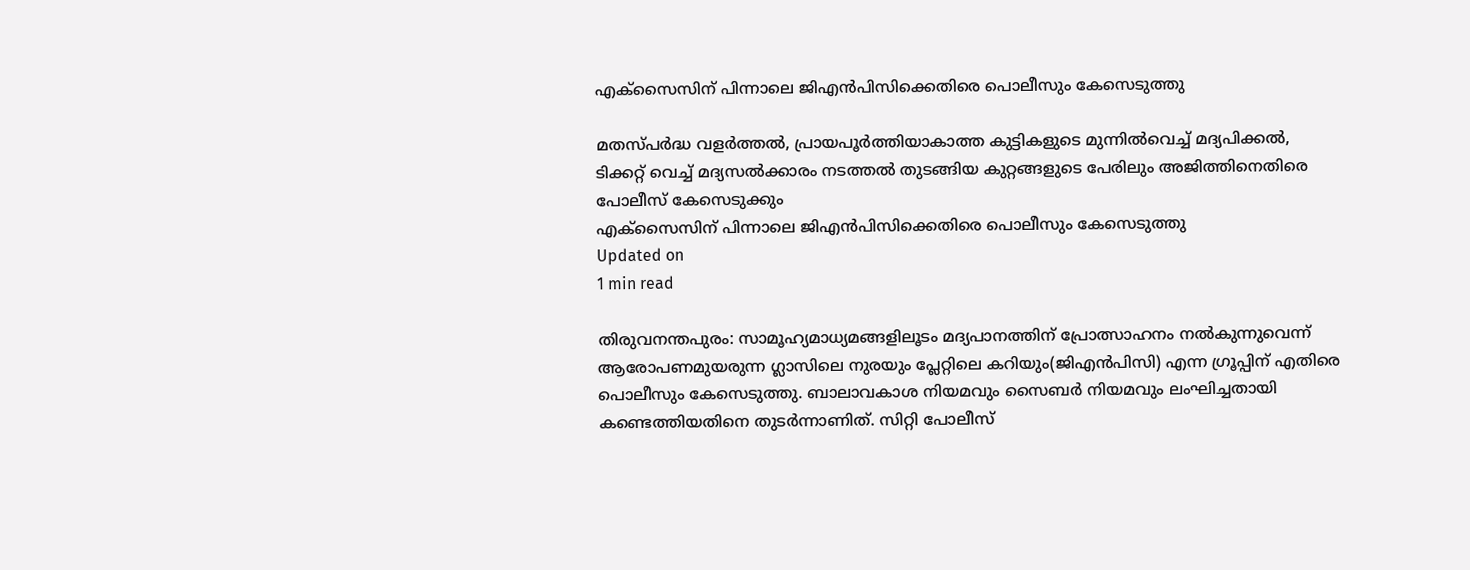എക്‌സൈസിന് പിന്നാലെ ജിഎന്‍പിസിക്കെതിരെ പൊലീസും കേസെടുത്തു

മതസ്പര്‍ദ്ധ വളര്‍ത്തല്‍, പ്രായപൂര്‍ത്തിയാകാത്ത കുട്ടികളുടെ മുന്നില്‍വെച്ച് മദ്യപിക്കല്‍, ടിക്കറ്റ് വെച്ച് മദ്യസല്‍ക്കാരം നടത്തല്‍ തുടങ്ങിയ കുറ്റങ്ങളുടെ പേരിലും അജിത്തിനെതിരെ പോലീസ് കേസെടുക്കും
എക്‌സൈസിന് പിന്നാലെ ജിഎന്‍പിസിക്കെതിരെ പൊലീസും കേസെടുത്തു
Updated on
1 min read

തിരുവനന്തപുരം: സാമൂഹ്യമാധ്യമങ്ങളിലൂടം മദ്യപാനത്തിന് പ്രോത്സാഹനം നല്‍കുന്നുവെന്ന് ആരോപണമുയരുന്ന ഗ്ലാസിലെ നുരയും പ്ലേറ്റിലെ കറിയും(ജിഎന്‍പിസി) എന്ന ഗ്രൂപ്പിന് എതിരെ പൊലീസും കേസെടുത്തു. ബാലാവകാശ നിയമവും സൈബര്‍ നിയമവും ലംഘിച്ചതായി കണ്ടെത്തിയതിനെ തുടര്‍ന്നാണിത്. സിറ്റി പോലീസ്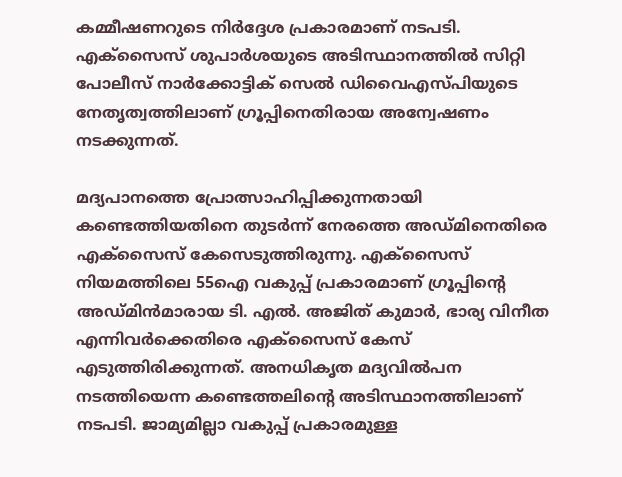കമ്മീഷണറുടെ നിര്‍ദ്ദേശ പ്രകാരമാണ് നടപടി. എക്‌സൈസ് ശുപാര്‍ശയുടെ അടിസ്ഥാനത്തില്‍ സിറ്റി പോലീസ് നാര്‍ക്കോട്ടിക് സെല്‍ ഡിവൈഎസ്പിയുടെ നേതൃത്വത്തിലാണ് ഗ്രൂപ്പിനെതിരായ അന്വേഷണം നടക്കുന്നത്.

മദ്യപാനത്തെ പ്രോത്സാഹിപ്പിക്കുന്നതായി കണ്ടെത്തിയതിനെ തുടര്‍ന്ന് നേരത്തെ അഡ്മിനെതിരെ എക്‌സൈസ് കേസെടുത്തിരുന്നു. എക്‌സൈസ് നിയമത്തിലെ 55ഐ വകുപ്പ് പ്രകാരമാണ് ഗ്രൂപ്പിന്റെ അഡ്മിന്‍മാരായ ടി. എല്‍. അജിത് കുമാര്‍, ഭാര്യ വിനീത എന്നിവര്‍ക്കെതിരെ എക്‌സൈസ് കേസ് എടുത്തിരിക്കുന്നത്. അനധികൃത മദ്യവില്‍പന നടത്തിയെന്ന കണ്ടെത്തലിന്റെ അടിസ്ഥാനത്തിലാണ് നടപടി. ജാമ്യമില്ലാ വകുപ്പ് പ്രകാരമുള്ള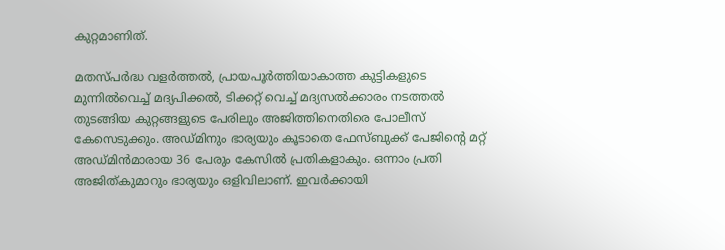കുറ്റമാണിത്.

മതസ്പര്‍ദ്ധ വളര്‍ത്തല്‍, പ്രായപൂര്‍ത്തിയാകാത്ത കുട്ടികളുടെ മുന്നില്‍വെച്ച് മദ്യപിക്കല്‍, ടിക്കറ്റ് വെച്ച് മദ്യസല്‍ക്കാരം നടത്തല്‍ തുടങ്ങിയ കുറ്റങ്ങളുടെ പേരിലും അജിത്തിനെതിരെ പോലീസ് കേസെടുക്കും. അഡ്മിനും ഭാര്യയും കൂടാതെ ഫേസ്ബുക്ക് പേജിന്റെ മറ്റ് അഡ്മിന്‍മാരായ 36 പേരും കേസില്‍ പ്രതികളാകും. ഒന്നാം പ്രതി അജിത്കുമാറും ഭാര്യയും ഒളിവിലാണ്. ഇവര്‍ക്കായി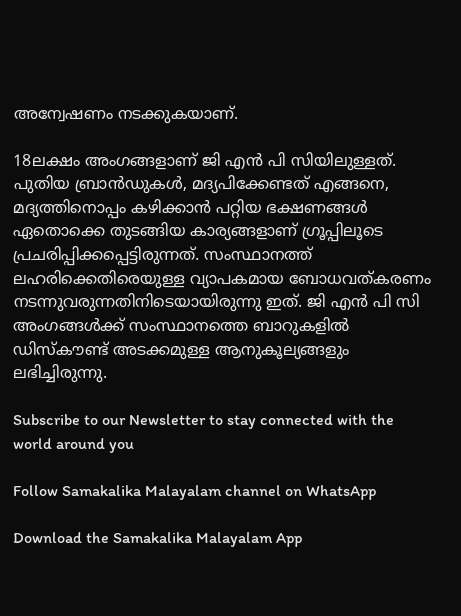അന്വേഷണം നടക്കുകയാണ്.

18ലക്ഷം അംഗങ്ങളാണ് ജി എന്‍ പി സിയിലുള്ളത്. പുതിയ ബ്രാന്‍ഡുകള്‍, മദ്യപിക്കേണ്ടത് എങ്ങനെ, മദ്യത്തിനൊപ്പം കഴിക്കാന്‍ പറ്റിയ ഭക്ഷണങ്ങള്‍ ഏതൊക്കെ തുടങ്ങിയ കാര്യങ്ങളാണ് ഗ്രൂപ്പിലൂടെ പ്രചരിപ്പിക്കപ്പെട്ടിരുന്നത്. സംസ്ഥാനത്ത് ലഹരിക്കെതിരെയുള്ള വ്യാപകമായ ബോധവത്കരണം നടന്നുവരുന്നതിനിടെയായിരുന്നു ഇത്. ജി എന്‍ പി സി അംഗങ്ങള്‍ക്ക് സംസ്ഥാനത്തെ ബാറുകളില്‍ ഡിസ്‌കൗണ്ട് അടക്കമുള്ള ആനുകൂല്യങ്ങളും ലഭിച്ചിരുന്നു.

Subscribe to our Newsletter to stay connected with the world around you

Follow Samakalika Malayalam channel on WhatsApp

Download the Samakalika Malayalam App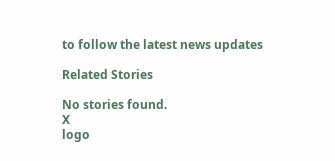to follow the latest news updates

Related Stories

No stories found.
X
logo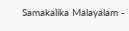Samakalika Malayalam -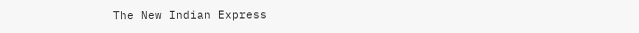The New Indian Express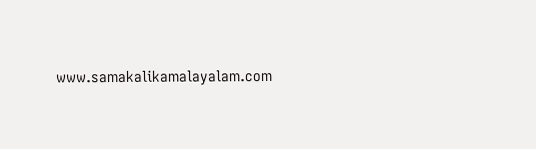www.samakalikamalayalam.com